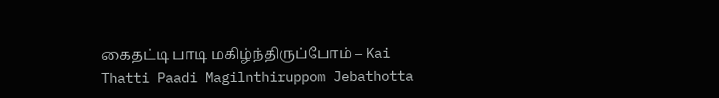கைதட்டி பாடி மகிழ்ந்திருப்போம் – Kai Thatti Paadi Magilnthiruppom Jebathotta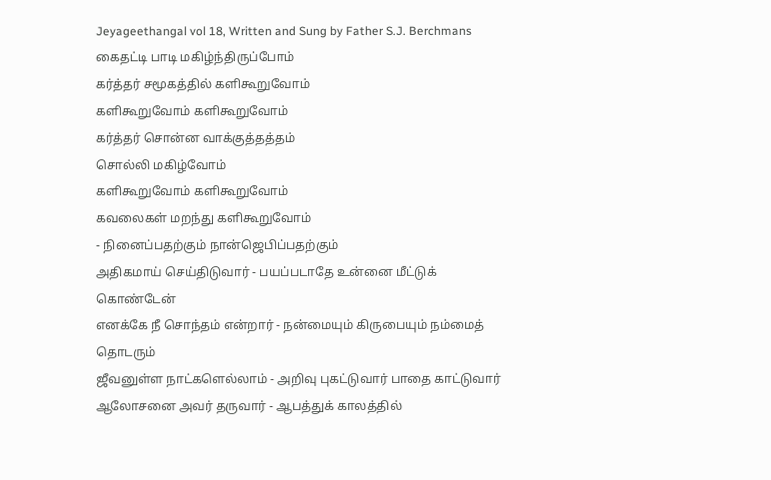Jeyageethangal vol 18, Written and Sung by Father S.J. Berchmans
கைதட்டி பாடி மகிழ்ந்திருப்போம்
கர்த்தர் சமூகத்தில் களிகூறுவோம்
களிகூறுவோம் களிகூறுவோம்
கர்த்தர் சொன்ன வாக்குத்தத்தம்
சொல்லி மகிழ்வோம்
களிகூறுவோம் களிகூறுவோம்
கவலைகள் மறந்து களிகூறுவோம்
- நினைப்பதற்கும் நான்ஜெபிப்பதற்கும்
அதிகமாய் செய்திடுவார் - பயப்படாதே உன்னை மீட்டுக் கொண்டேன்
எனக்கே நீ சொந்தம் என்றார் - நன்மையும் கிருபையும் நம்மைத் தொடரும்
ஜீவனுள்ள நாட்களெல்லாம் - அறிவு புகட்டுவார் பாதை காட்டுவார்
ஆலோசனை அவர் தருவார் - ஆபத்துக் காலத்தில்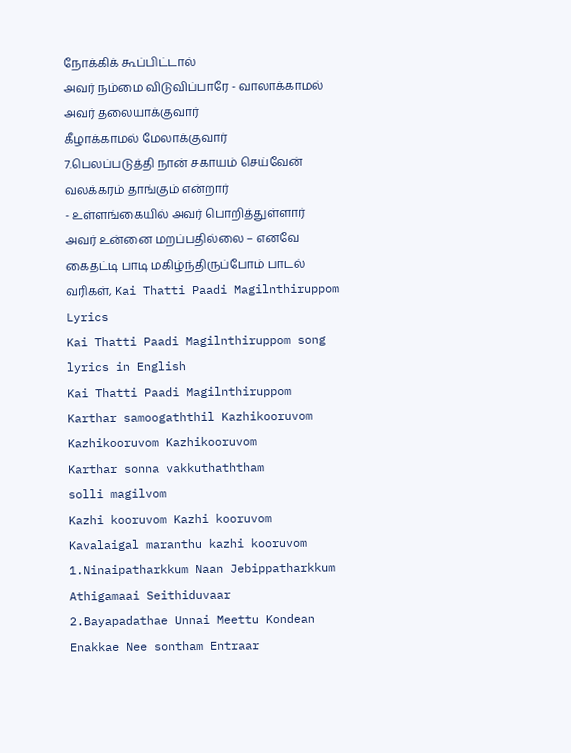நோக்கிக் கூப்பிட்டால்
அவர் நம்மை விடுவிப்பாரே - வாலாக்காமல் அவர் தலையாக்குவார்
கீழாக்காமல் மேலாக்குவார்
7.பெலப்படுத்தி நான் சகாயம் செய்வேன்
வலக்கரம் தாங்கும் என்றார்
- உள்ளங்கையில் அவர் பொறித்துள்ளார்
அவர் உன்னை மறப்பதில்லை – எனவே
கைதட்டி பாடி மகிழ்ந்திருப்போம் பாடல் வரிகள், Kai Thatti Paadi Magilnthiruppom Lyrics
Kai Thatti Paadi Magilnthiruppom song lyrics in English
Kai Thatti Paadi Magilnthiruppom
Karthar samoogaththil Kazhikooruvom
Kazhikooruvom Kazhikooruvom
Karthar sonna vakkuthaththam
solli magilvom
Kazhi kooruvom Kazhi kooruvom
Kavalaigal maranthu kazhi kooruvom
1.Ninaipatharkkum Naan Jebippatharkkum
Athigamaai Seithiduvaar
2.Bayapadathae Unnai Meettu Kondean
Enakkae Nee sontham Entraar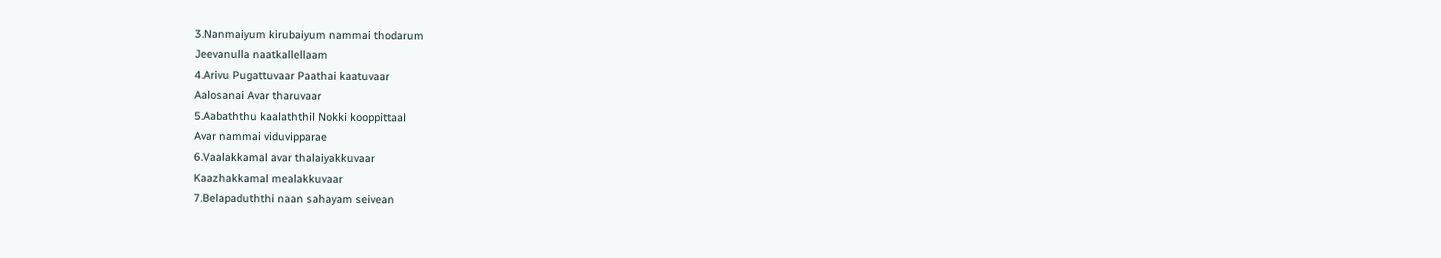3.Nanmaiyum kirubaiyum nammai thodarum
Jeevanulla naatkallellaam
4.Arivu Pugattuvaar Paathai kaatuvaar
Aalosanai Avar tharuvaar
5.Aabaththu kaalaththil Nokki kooppittaal
Avar nammai viduvipparae
6.Vaalakkamal avar thalaiyakkuvaar
Kaazhakkamal mealakkuvaar
7.Belapaduththi naan sahayam seivean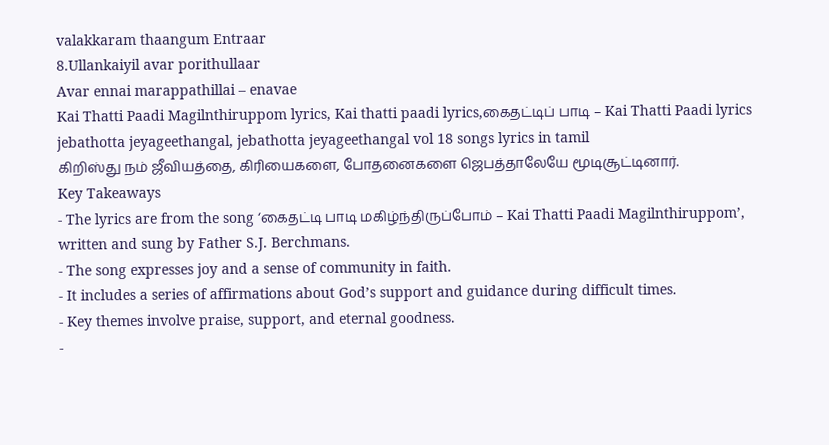valakkaram thaangum Entraar
8.Ullankaiyil avar porithullaar
Avar ennai marappathillai – enavae
Kai Thatti Paadi Magilnthiruppom lyrics, Kai thatti paadi lyrics,கைதட்டிப் பாடி – Kai Thatti Paadi lyrics jebathotta jeyageethangal, jebathotta jeyageethangal vol 18 songs lyrics in tamil
கிறிஸ்து நம் ஜீவியத்தை, கிரியைகளை, போதனைகளை ஜெபத்தாலேயே மூடிசூட்டினார்.
Key Takeaways
- The lyrics are from the song ‘கைதட்டி பாடி மகிழ்ந்திருப்போம் – Kai Thatti Paadi Magilnthiruppom’, written and sung by Father S.J. Berchmans.
- The song expresses joy and a sense of community in faith.
- It includes a series of affirmations about God’s support and guidance during difficult times.
- Key themes involve praise, support, and eternal goodness.
-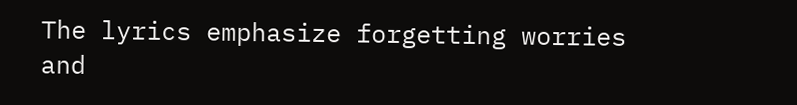The lyrics emphasize forgetting worries and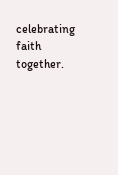celebrating faith together.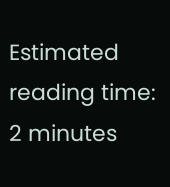Estimated reading time: 2 minutes